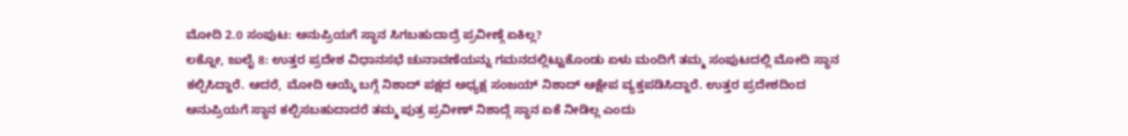ಮೋದಿ 2.0 ಸಂಪುಟ: ಅನುಪ್ರಿಯಗೆ ಸ್ಥಾನ ಸಿಗಬಹುದಾದ್ರೆ ಪ್ರವೀಣ್ಗೆ ಏಕಿಲ್ಲ?
ಲಕ್ನೋ, ಜುಲೈ 8: ಉತ್ತರ ಪ್ರದೇಶ ವಿಧಾನಸಭೆ ಚುನಾವಣೆಯನ್ನು ಗಮನದಲ್ಲಿಟ್ಟುಕೊಂಡು ಏಳು ಮಂದಿಗೆ ತಮ್ಮ ಸಂಪುಟದಲ್ಲಿ ಮೋದಿ ಸ್ಥಾನ ಕಲ್ಪಿಸಿದ್ದಾರೆ. ಆದರೆ, ಮೋದಿ ಆಯ್ಕೆ ಬಗ್ಗೆ ನಿಶಾದ್ ಪಕ್ಷದ ಅಧ್ಯಕ್ಷ ಸಂಜಯ್ ನಿಶಾದ್ ಆಕ್ಷೇಪ ವ್ಯಕ್ತಪಡಿಸಿದ್ದಾರೆ. ಉತ್ತರ ಪ್ರದೇಶದಿಂದ ಅನುಪ್ರಿಯಗೆ ಸ್ಥಾನ ಕಲ್ಪಿಸಬಹುದಾದರೆ ತಮ್ಮ ಪುತ್ರ ಪ್ರವೀಣ್ ನಿಶಾದ್ಗೆ ಸ್ಥಾನ ಏಕೆ ನೀಡಿಲ್ಲ ಎಂದು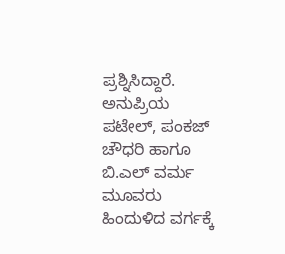ಪ್ರಶ್ನಿಸಿದ್ದಾರೆ.
ಅನುಪ್ರಿಯ ಪಟೇಲ್, ಪಂಕಜ್ ಚೌಧರಿ ಹಾಗೂ ಬಿ.ಎಲ್ ವರ್ಮ ಮೂವರು ಹಿಂದುಳಿದ ವರ್ಗಕ್ಕೆ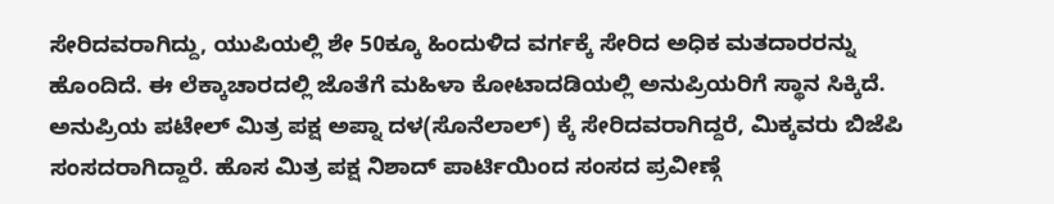ಸೇರಿದವರಾಗಿದ್ದು, ಯುಪಿಯಲ್ಲಿ ಶೇ 50ಕ್ಕೂ ಹಿಂದುಳಿದ ವರ್ಗಕ್ಕೆ ಸೇರಿದ ಅಧಿಕ ಮತದಾರರನ್ನು ಹೊಂದಿದೆ. ಈ ಲೆಕ್ಕಾಚಾರದಲ್ಲಿ ಜೊತೆಗೆ ಮಹಿಳಾ ಕೋಟಾದಡಿಯಲ್ಲಿ ಅನುಪ್ರಿಯರಿಗೆ ಸ್ಥಾನ ಸಿಕ್ಕಿದೆ.
ಅನುಪ್ರಿಯ ಪಟೇಲ್ ಮಿತ್ರ ಪಕ್ಷ ಅಪ್ನಾ ದಳ(ಸೊನೆಲಾಲ್) ಕ್ಕೆ ಸೇರಿದವರಾಗಿದ್ದರೆ, ಮಿಕ್ಕವರು ಬಿಜೆಪಿ ಸಂಸದರಾಗಿದ್ದಾರೆ. ಹೊಸ ಮಿತ್ರ ಪಕ್ಷ ನಿಶಾದ್ ಪಾರ್ಟಿಯಿಂದ ಸಂಸದ ಪ್ರವೀಣ್ಗೆ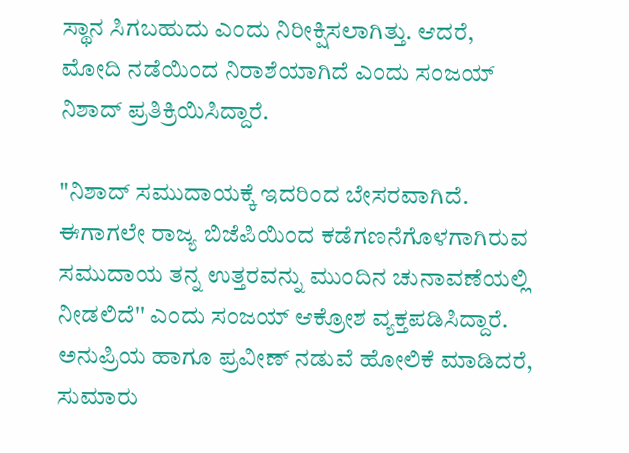ಸ್ಥಾನ ಸಿಗಬಹುದು ಎಂದು ನಿರೀಕ್ಷಿಸಲಾಗಿತ್ತು. ಆದರೆ, ಮೋದಿ ನಡೆಯಿಂದ ನಿರಾಶೆಯಾಗಿದೆ ಎಂದು ಸಂಜಯ್ ನಿಶಾದ್ ಪ್ರತಿಕ್ರಿಯಿಸಿದ್ದಾರೆ.

"ನಿಶಾದ್ ಸಮುದಾಯಕ್ಕೆ ಇದರಿಂದ ಬೇಸರವಾಗಿದೆ. ಈಗಾಗಲೇ ರಾಜ್ಯ ಬಿಜೆಪಿಯಿಂದ ಕಡೆಗಣನೆಗೊಳಗಾಗಿರುವ ಸಮುದಾಯ ತನ್ನ ಉತ್ತರವನ್ನು ಮುಂದಿನ ಚುನಾವಣೆಯಲ್ಲಿ ನೀಡಲಿದೆ'' ಎಂದು ಸಂಜಯ್ ಆಕ್ರೋಶ ವ್ಯಕ್ತಪಡಿಸಿದ್ದಾರೆ.
ಅನುಪ್ರಿಯ ಹಾಗೂ ಪ್ರವೀಣ್ ನಡುವೆ ಹೋಲಿಕೆ ಮಾಡಿದರೆ, ಸುಮಾರು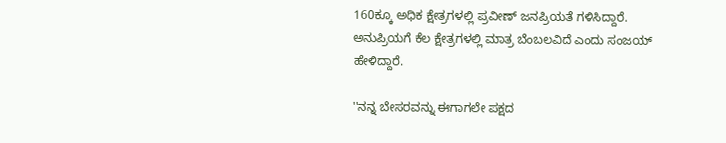160ಕ್ಕೂ ಅಧಿಕ ಕ್ಷೇತ್ರಗಳಲ್ಲಿ ಪ್ರವೀಣ್ ಜನಪ್ರಿಯತೆ ಗಳಿಸಿದ್ದಾರೆ. ಅನುಪ್ರಿಯಗೆ ಕೆಲ ಕ್ಷೇತ್ರಗಳಲ್ಲಿ ಮಾತ್ರ ಬೆಂಬಲವಿದೆ ಎಂದು ಸಂಜಯ್ ಹೇಳಿದ್ದಾರೆ.

''ನನ್ನ ಬೇಸರವನ್ನು ಈಗಾಗಲೇ ಪಕ್ಷದ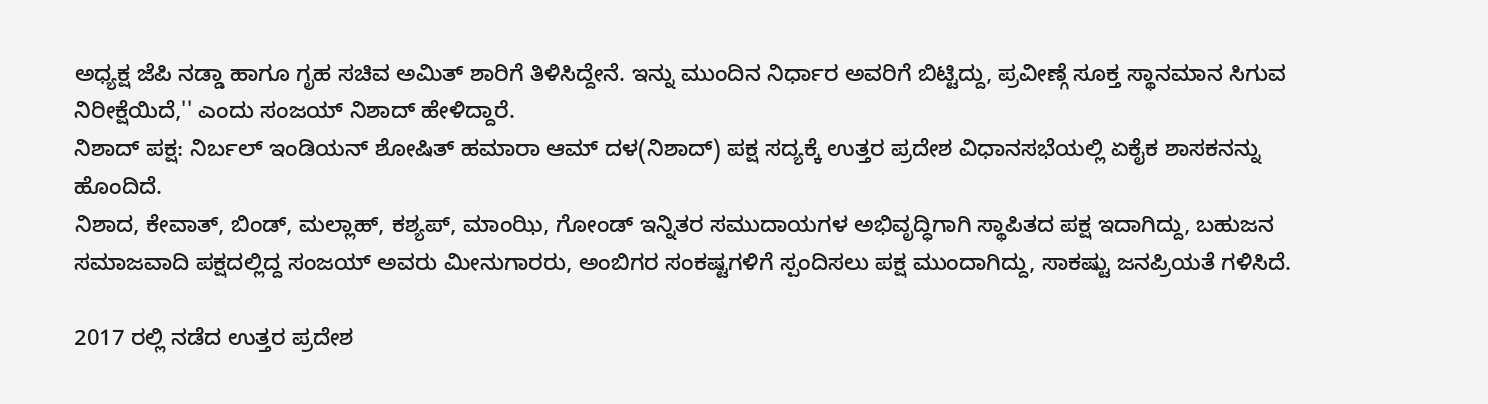ಅಧ್ಯಕ್ಷ ಜೆಪಿ ನಡ್ಡಾ ಹಾಗೂ ಗೃಹ ಸಚಿವ ಅಮಿತ್ ಶಾರಿಗೆ ತಿಳಿಸಿದ್ದೇನೆ. ಇನ್ನು ಮುಂದಿನ ನಿರ್ಧಾರ ಅವರಿಗೆ ಬಿಟ್ಟಿದ್ದು, ಪ್ರವೀಣ್ಗೆ ಸೂಕ್ತ ಸ್ಥಾನಮಾನ ಸಿಗುವ ನಿರೀಕ್ಷೆಯಿದೆ,'' ಎಂದು ಸಂಜಯ್ ನಿಶಾದ್ ಹೇಳಿದ್ದಾರೆ.
ನಿಶಾದ್ ಪಕ್ಷ: ನಿರ್ಬಲ್ ಇಂಡಿಯನ್ ಶೋಷಿತ್ ಹಮಾರಾ ಆಮ್ ದಳ(ನಿಶಾದ್) ಪಕ್ಷ ಸದ್ಯಕ್ಕೆ ಉತ್ತರ ಪ್ರದೇಶ ವಿಧಾನಸಭೆಯಲ್ಲಿ ಏಕೈಕ ಶಾಸಕನನ್ನು ಹೊಂದಿದೆ.
ನಿಶಾದ, ಕೇವಾತ್, ಬಿಂಡ್, ಮಲ್ಲಾಹ್, ಕಶ್ಯಪ್, ಮಾಂಝಿ, ಗೋಂಡ್ ಇನ್ನಿತರ ಸಮುದಾಯಗಳ ಅಭಿವೃದ್ಧಿಗಾಗಿ ಸ್ಥಾಪಿತದ ಪಕ್ಷ ಇದಾಗಿದ್ದು, ಬಹುಜನ ಸಮಾಜವಾದಿ ಪಕ್ಷದಲ್ಲಿದ್ದ ಸಂಜಯ್ ಅವರು ಮೀನುಗಾರರು, ಅಂಬಿಗರ ಸಂಕಷ್ಟಗಳಿಗೆ ಸ್ಪಂದಿಸಲು ಪಕ್ಷ ಮುಂದಾಗಿದ್ದು, ಸಾಕಷ್ಟು ಜನಪ್ರಿಯತೆ ಗಳಿಸಿದೆ.

2017 ರಲ್ಲಿ ನಡೆದ ಉತ್ತರ ಪ್ರದೇಶ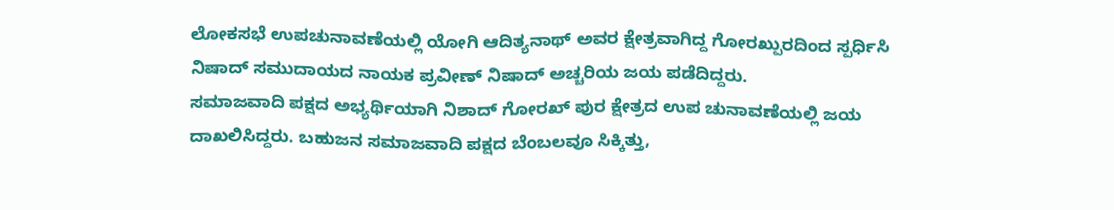ಲೋಕಸಭೆ ಉಪಚುನಾವಣೆಯಲ್ಲಿ ಯೋಗಿ ಆದಿತ್ಯನಾಥ್ ಅವರ ಕ್ಷೇತ್ರವಾಗಿದ್ದ ಗೋರಖ್ಪುರದಿಂದ ಸ್ಪರ್ಧಿಸಿ ನಿಷಾದ್ ಸಮುದಾಯದ ನಾಯಕ ಪ್ರವೀಣ್ ನಿಷಾದ್ ಅಚ್ಚರಿಯ ಜಯ ಪಡೆದಿದ್ದರು.
ಸಮಾಜವಾದಿ ಪಕ್ಷದ ಅಭ್ಯರ್ಥಿಯಾಗಿ ನಿಶಾದ್ ಗೋರಖ್ ಪುರ ಕ್ಷೇತ್ರದ ಉಪ ಚುನಾವಣೆಯಲ್ಲಿ ಜಯ ದಾಖಲಿಸಿದ್ದರು. ಬಹುಜನ ಸಮಾಜವಾದಿ ಪಕ್ಷದ ಬೆಂಬಲವೂ ಸಿಕ್ಕಿತ್ತು,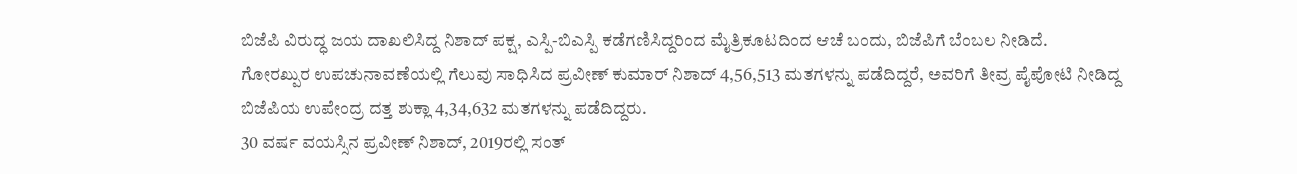ಬಿಜೆಪಿ ವಿರುದ್ಧ ಜಯ ದಾಖಲಿಸಿದ್ದ ನಿಶಾದ್ ಪಕ್ಷ, ಎಸ್ಪಿ-ಬಿಎಸ್ಪಿ ಕಡೆಗಣಿಸಿದ್ದರಿಂದ ಮೈತ್ರಿಕೂಟದಿಂದ ಆಚೆ ಬಂದು, ಬಿಜೆಪಿಗೆ ಬೆಂಬಲ ನೀಡಿದೆ.
ಗೋರಖ್ಪುರ ಉಪಚುನಾವಣೆಯಲ್ಲಿ ಗೆಲುವು ಸಾಧಿಸಿದ ಪ್ರವೀಣ್ ಕುಮಾರ್ ನಿಶಾದ್ 4,56,513 ಮತಗಳನ್ನು ಪಡೆದಿದ್ದರೆ, ಅವರಿಗೆ ತೀವ್ರ ಪೈಪೋಟಿ ನೀಡಿದ್ದ ಬಿಜೆಪಿಯ ಉಪೇಂದ್ರ ದತ್ತ ಶುಕ್ಲಾ 4,34,632 ಮತಗಳನ್ನು ಪಡೆದಿದ್ದರು.
30 ವರ್ಷ ವಯಸ್ಸಿನ ಪ್ರವೀಣ್ ನಿಶಾದ್, 2019ರಲ್ಲಿ ಸಂತ್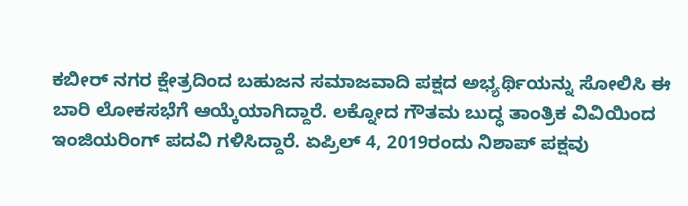ಕಬೀರ್ ನಗರ ಕ್ಷೇತ್ರದಿಂದ ಬಹುಜನ ಸಮಾಜವಾದಿ ಪಕ್ಷದ ಅಭ್ಯರ್ಥಿಯನ್ನು ಸೋಲಿಸಿ ಈ ಬಾರಿ ಲೋಕಸಭೆಗೆ ಆಯ್ಕೆಯಾಗಿದ್ದಾರೆ. ಲಕ್ನೋದ ಗೌತಮ ಬುದ್ಧ ತಾಂತ್ರಿಕ ವಿವಿಯಿಂದ ಇಂಜಿಯರಿಂಗ್ ಪದವಿ ಗಳಿಸಿದ್ದಾರೆ. ಏಪ್ರಿಲ್ 4, 2019ರಂದು ನಿಶಾಪ್ ಪಕ್ಷವು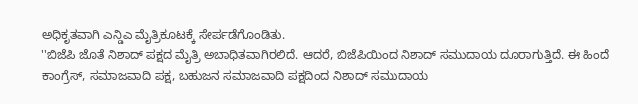ಅಧಿಕೃತವಾಗಿ ಎನ್ಡಿಎ ಮೈತ್ರಿಕೂಟಕ್ಕೆ ಸೇರ್ಪಡೆಗೊಂಡಿತು.
''ಬಿಜೆಪಿ ಜೊತೆ ನಿಶಾದ್ ಪಕ್ಷದ ಮೈತ್ರಿ ಅಬಾಧಿತವಾಗಿರಲಿದೆ. ಆದರೆ, ಬಿಜೆಪಿಯಿಂದ ನಿಶಾದ್ ಸಮುದಾಯ ದೂರಾಗುತ್ತಿದೆ. ಈ ಹಿಂದೆ ಕಾಂಗ್ರೆಸ್, ಸಮಾಜವಾದಿ ಪಕ್ಷ, ಬಹುಜನ ಸಮಾಜವಾದಿ ಪಕ್ಷದಿಂದ ನಿಶಾದ್ ಸಮುದಾಯ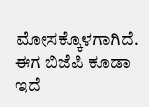ಮೋಸಕ್ಕೊಳಗಾಗಿದೆ. ಈಗ ಬಿಜೆಪಿ ಕೂಡಾ ಇದೆ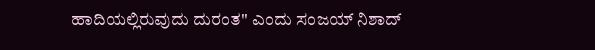ಹಾದಿಯಲ್ಲಿರುವುದು ದುರಂತ'' ಎಂದು ಸಂಜಯ್ ನಿಶಾದ್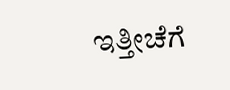ಇತ್ತೀಚೆಗೆ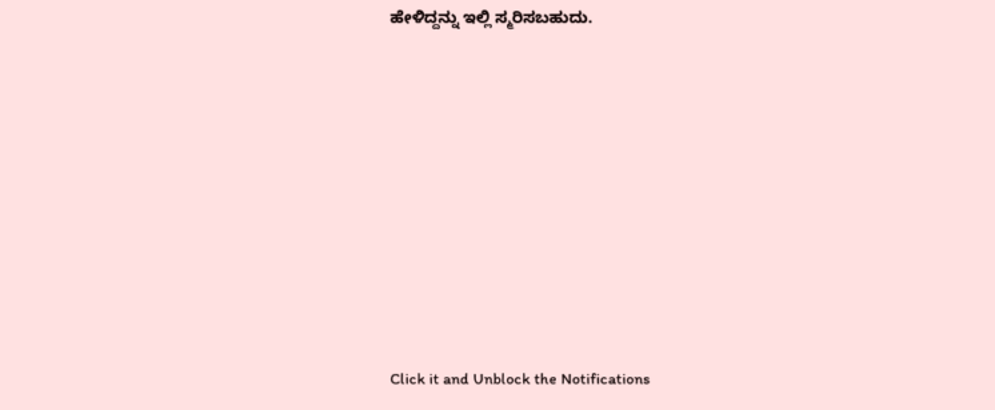ಹೇಳಿದ್ದನ್ನು ಇಲ್ಲಿ ಸ್ಮರಿಸಬಹುದು.












Click it and Unblock the Notifications